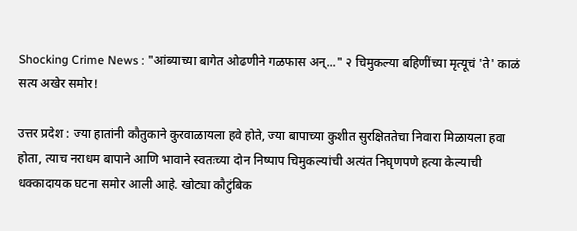Shocking Crime News : "आंब्याच्या बागेत ओढणीने गळफास अन्..." २ चिमुकल्या बहिणींच्या मृत्यूचं 'ते' काळं सत्य अखेर समोर!

उत्तर प्रदेश : ज्या हातांनी कौतुकाने कुरवाळायला हवे होते, ज्या बापाच्या कुशीत सुरक्षिततेचा निवारा मिळायला हवा होता, त्याच नराधम बापाने आणि भावाने स्वतःच्या दोन निष्पाप चिमुकल्यांची अत्यंत निघृणपणे हत्या केल्याची धक्कादायक घटना समोर आली आहे. खोट्या कौटुंबिक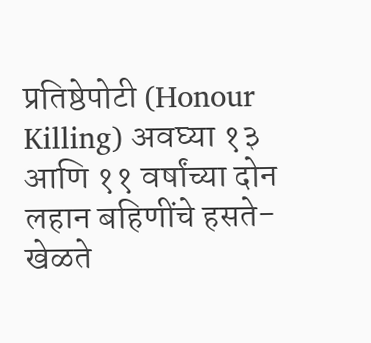प्रतिष्ठेपोटी (Honour Killing) अवघ्या १३ आणि ११ वर्षांच्या दोन लहान बहिणींचे हसते-खेळते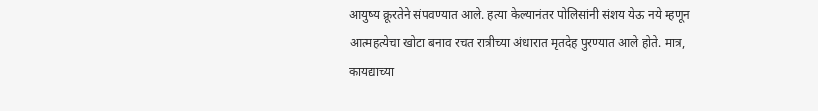आयुष्य क्रूरतेने संपवण्यात आले. हत्या केल्यानंतर पोलिसांनी संशय येऊ नये म्हणून आत्महत्येचा खोटा बनाव रचत रात्रीच्या अंधारात मृतदेह पुरण्यात आले होते. मात्र, कायद्याच्या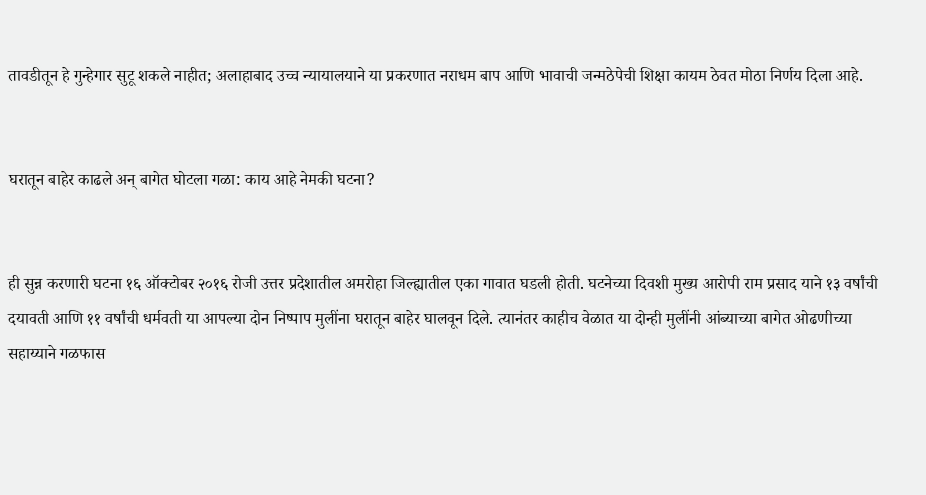तावडीतून हे गुन्हेगार सुटू शकले नाहीत; अलाहाबाद उच्च न्यायालयाने या प्रकरणात नराधम बाप आणि भावाची जन्मठेपेची शिक्षा कायम ठेवत मोठा निर्णय दिला आहे.


घरातून बाहेर काढले अन् बागेत घोटला गळा: काय आहे नेमकी घटना?


ही सुन्न करणारी घटना १६ ऑक्टोबर २०१६ रोजी उत्तर प्रदेशातील अमरोहा जिल्ह्यातील एका गावात घडली होती. घटनेच्या दिवशी मुख्य आरोपी राम प्रसाद याने १३ वर्षांची दयावती आणि ११ वर्षांची धर्मवती या आपल्या दोन निष्पाप मुलींना घरातून बाहेर घालवून दिले. त्यानंतर काहीच वेळात या दोन्ही मुलींनी आंब्याच्या बागेत ओढणीच्या सहाय्याने गळफास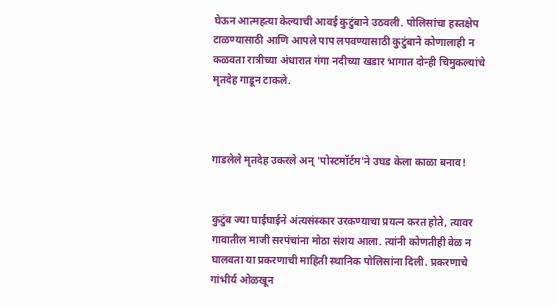घेऊन आत्महत्या केल्याची आवई कुटुंबाने उठवली. पोलिसांचा हस्तक्षेप टाळण्यासाठी आणि आपले पाप लपवण्यासाठी कुटुंबाने कोणालाही न कळवता रात्रीच्या अंधारात गंगा नदीच्या खडार भागात दोन्ही चिमुकल्यांचे मृतदेह गाडून टाकले.



गाडलेले मृतदेह उकरले अन् 'पोस्टमॉर्टम'ने उघड केला काळा बनाव!


कुटुंब ज्या घाईघाईने अंत्यसंस्कार उरकण्याचा प्रयत्न करत होते, त्यावर गावातील माजी सरपंचांना मोठा संशय आला. त्यांनी कोणतीही वेळ न घालवता या प्रकरणाची माहिती स्थानिक पोलिसांना दिली. प्रकरणाचे गांभीर्य ओळखून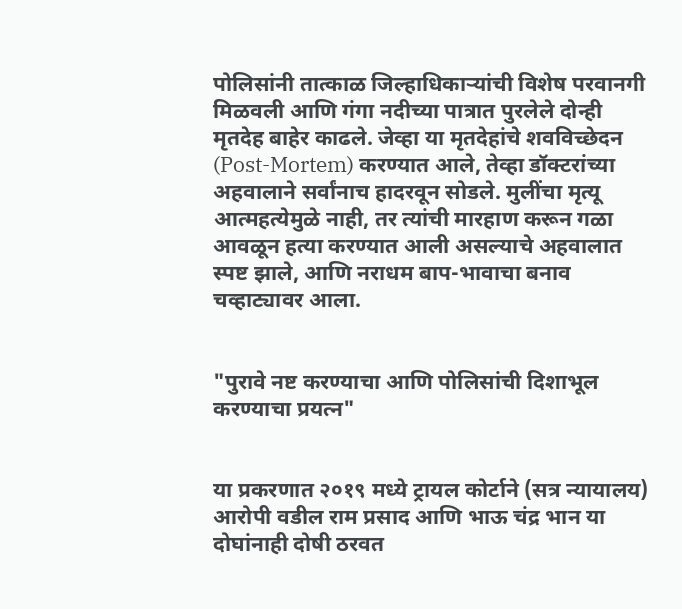पोलिसांनी तात्काळ जिल्हाधिकाऱ्यांची विशेष परवानगी मिळवली आणि गंगा नदीच्या पात्रात पुरलेले दोन्ही मृतदेह बाहेर काढले. जेव्हा या मृतदेहांचे शवविच्छेदन (Post-Mortem) करण्यात आले, तेव्हा डॉक्टरांच्या अहवालाने सर्वांनाच हादरवून सोडले. मुलींचा मृत्यू आत्महत्येमुळे नाही, तर त्यांची मारहाण करून गळा आवळून हत्या करण्यात आली असल्याचे अहवालात स्पष्ट झाले, आणि नराधम बाप-भावाचा बनाव चव्हाट्यावर आला.


"पुरावे नष्ट करण्याचा आणि पोलिसांची दिशाभूल करण्याचा प्रयत्न"


या प्रकरणात २०१९ मध्ये ट्रायल कोर्टाने (सत्र न्यायालय) आरोपी वडील राम प्रसाद आणि भाऊ चंद्र भान या दोघांनाही दोषी ठरवत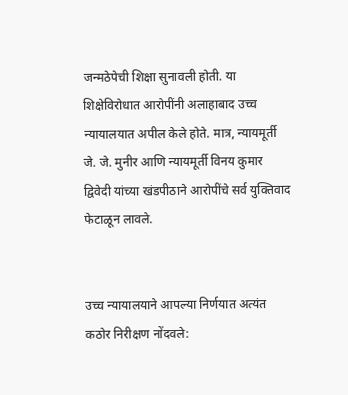जन्मठेपेची शिक्षा सुनावली होती. या शिक्षेविरोधात आरोपींनी अलाहाबाद उच्च न्यायालयात अपील केले होते. मात्र, न्यायमूर्ती जे. जे. मुनीर आणि न्यायमूर्ती विनय कुमार द्विवेदी यांच्या खंडपीठाने आरोपींचे सर्व युक्तिवाद फेटाळून लावले.


उच्च न्यायालयाने आपल्या निर्णयात अत्यंत कठोर निरीक्षण नोंदवले: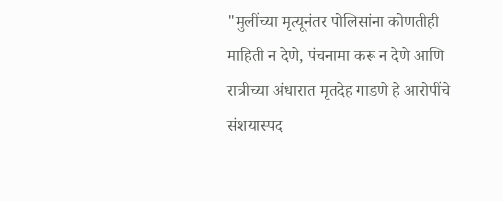"मुलींच्या मृत्यूनंतर पोलिसांना कोणतीही माहिती न देणे, पंचनामा करू न देणे आणि रात्रीच्या अंधारात मृतदेह गाडणे हे आरोपींचे संशयास्पद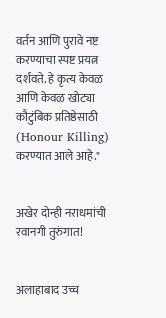वर्तन आणि पुरावे नष्ट करण्याचा स्पष्ट प्रयत्न दर्शवते. हे कृत्य केवळ आणि केवळ खोट्या कौटुंबिक प्रतिष्ठेसाठी (Honour Killing) करण्यात आले आहे."


अखेर दोन्ही नराधमांची रवानगी तुरुंगात!


अलाहाबाद उच्च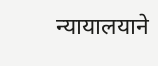न्यायालयाने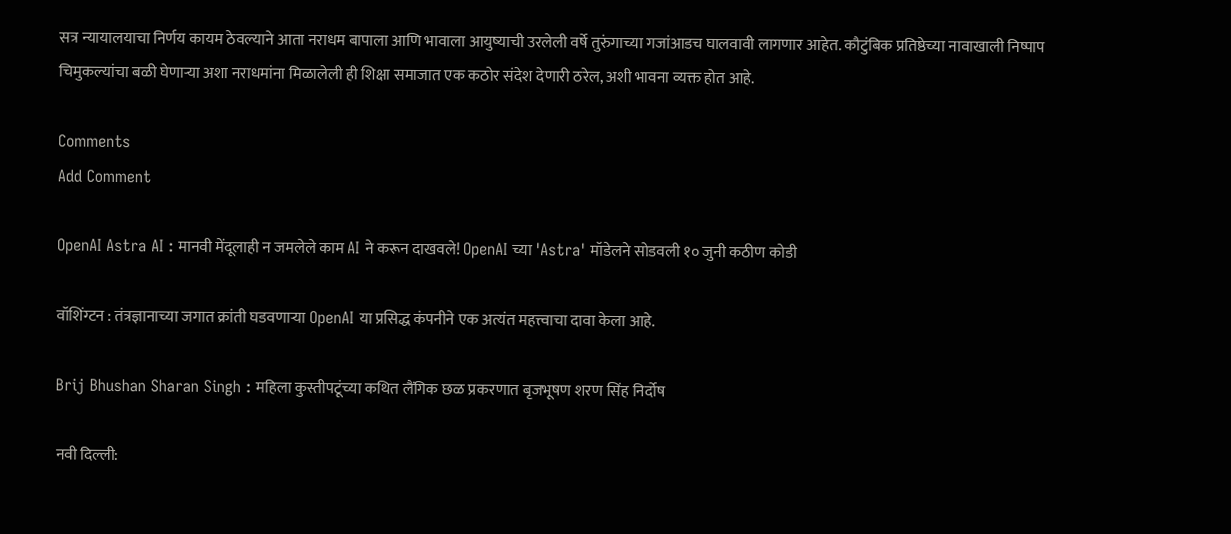सत्र न्यायालयाचा निर्णय कायम ठेवल्याने आता नराधम बापाला आणि भावाला आयुष्याची उरलेली वर्षे तुरुंगाच्या गजांआडच घालवावी लागणार आहेत. कौटुंबिक प्रतिष्ठेच्या नावाखाली निष्पाप चिमुकल्यांचा बळी घेणाऱ्या अशा नराधमांना मिळालेली ही शिक्षा समाजात एक कठोर संदेश देणारी ठरेल, अशी भावना व्यक्त होत आहे.

Comments
Add Comment

OpenAI Astra AI : मानवी मेंदूलाही न जमलेले काम AI ने करून दाखवले! OpenAI च्या 'Astra' मॉडेलने सोडवली १० जुनी कठीण कोडी

वॉशिंग्टन : तंत्रज्ञानाच्या जगात क्रांती घडवणाऱ्या OpenAI या प्रसिद्ध कंपनीने एक अत्यंत महत्त्वाचा दावा केला आहे.

Brij Bhushan Sharan Singh : महिला कुस्तीपटूंच्या कथित लैंगिक छळ प्रकरणात बृजभूषण शरण सिंह निर्दोष

नवी दिल्ली: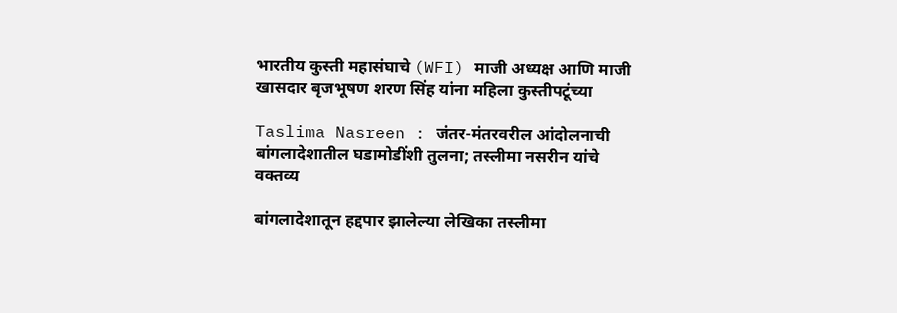भारतीय कुस्ती महासंघाचे (WFI) माजी अध्यक्ष आणि माजी खासदार बृजभूषण शरण सिंह यांना महिला कुस्तीपटूंच्या

Taslima Nasreen : जंतर-मंतरवरील आंदोलनाची बांगलादेशातील घडामोडींशी तुलना; तस्लीमा नसरीन यांचे वक्तव्य

बांगलादेशातून हद्दपार झालेल्या लेखिका तस्लीमा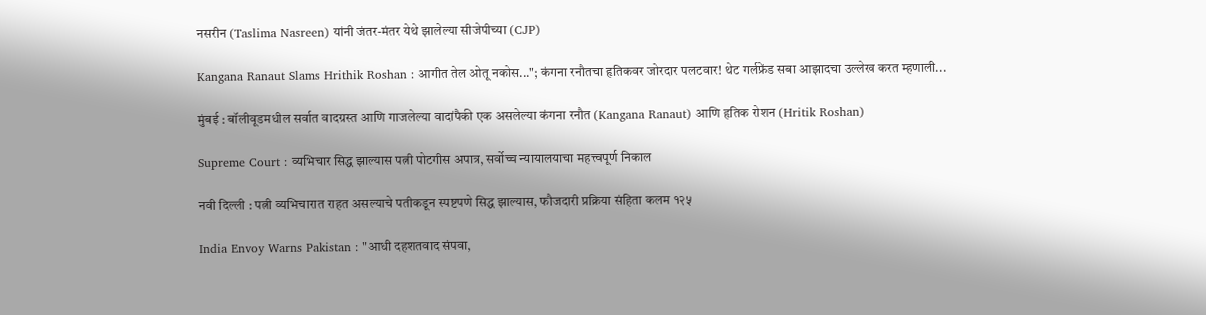नसरीन (Taslima Nasreen) यांनी जंतर-मंतर येथे झालेल्या सीजेपीच्या (CJP)

Kangana Ranaut Slams Hrithik Roshan : आगीत तेल ओतू नकोस..."; कंगना रनौतचा हृतिकवर जोरदार पलटवार! थेट गर्लफ्रेंड सबा आझादचा उल्लेख करत म्हणाली...

मुंबई : बॉलीवूडमधील सर्वात वादग्रस्त आणि गाजलेल्या वादांपैकी एक असलेल्या कंगना रनौत (Kangana Ranaut) आणि हृतिक रोशन (Hritik Roshan)

Supreme Court : व्यभिचार सिद्ध झाल्यास पत्नी पोटगीस अपात्र, सर्वोच्च न्यायालयाचा महत्त्वपूर्ण निकाल

नवी दिल्ली : पत्नी व्यभिचारात राहत असल्याचे पतीकडून स्पष्टपणे सिद्ध झाल्यास, फौजदारी प्रक्रिया संहिता कलम १२५

India Envoy Warns Pakistan : "आधी दहशतवाद संपवा,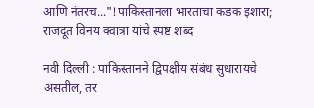आणि नंतरच..."!पाकिस्तानला भारताचा कडक इशारा; राजदूत विनय क्वात्रा यांचे स्पष्ट शब्द

नवी दिल्ली : पाकिस्तानने द्विपक्षीय संबंध सुधारायचे असतील, तर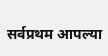सर्वप्रथम आपल्या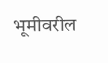भूमीवरील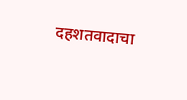दहशतवादाचा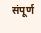संपूर्ण